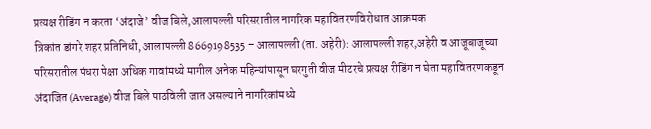प्रत्यक्ष रीडिंग न करता ‘अंदाजे’ वीज बिले,आलापल्ली परिसरातील नागरिक महावितरणविरोधात आक्रमक
त्रिकांत डांगरे शहर प्रतिनिधी, आलापल्ली 8669198535 – आलापल्ली (ता. अहेरी): आलापल्ली शहर,अहेरी व आजूबाजूच्या परिसरातील पंधरा पेक्षा अधिक गावांमध्ये मागील अनेक महिन्यांपासून घरगुती वीज मीटरचे प्रत्यक्ष रीडिंग न घेता महावितरणकडून अंदाजित (Average) वीज बिले पाठविली जात असल्याने नागरिकांमध्ये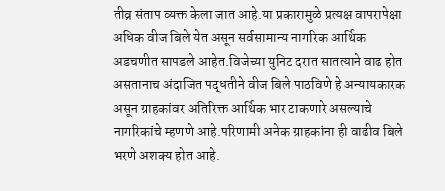तीव्र संताप व्यक्त केला जात आहे.या प्रकारामुळे प्रत्यक्ष वापरापेक्षा अधिक वीज बिले येत असून सर्वसामान्य नागरिक आर्थिक अडचणीत सापडले आहेत.विजेच्या युनिट दरात सातत्याने वाढ होत असतानाच अंदाजित पद्धतीने वीज बिले पाठविणे हे अन्यायकारक असून ग्राहकांवर अतिरिक्त आर्थिक भार टाकणारे असल्याचे नागरिकांचे म्हणणे आहे.परिणामी अनेक ग्राहकांना ही वाढीव बिले भरणे अशक्य होत आहे.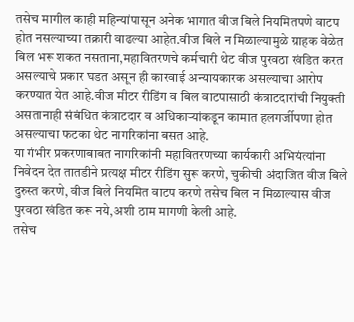तसेच मागील काही महिन्यांपासून अनेक भागात वीज बिले नियमितपणे वाटप होत नसल्याच्या तक्रारी वाढल्या आहेत.वीज बिले न मिळाल्यामुळे ग्राहक वेळेत बिल भरू शकत नसताना,महावितरणचे कर्मचारी थेट वीज पुरवठा खंडित करत असल्याचे प्रकार घडत असून ही कारवाई अन्यायकारक असल्याचा आरोप करण्यात येत आहे.वीज मीटर रीडिंग व बिल वाटपासाठी कंत्राटदारांची नियुक्ती असतानाही संबंधित कंत्राटदार व अधिकाऱ्यांकडून कामात हलगर्जीपणा होत असल्याचा फटका थेट नागरिकांना बसत आहे.
या गंभीर प्रकरणाबाबत नागरिकांनी महावितरणच्या कार्यकारी अभियंत्यांना निवेदन देत तातडीने प्रत्यक्ष मीटर रीडिंग सुरू करणे, चुकीची अंदाजित वीज बिले दुरुस्त करणे, वीज बिले नियमित वाटप करणे तसेच बिल न मिळाल्यास वीज पुरवठा खंडित करू नये,अशी ठाम मागणी केली आहे.
तसेच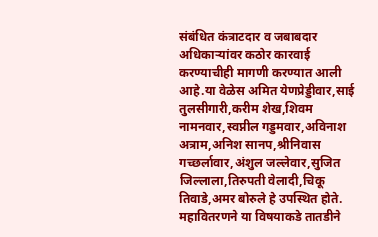संबंधित कंत्राटदार व जबाबदार अधिकाऱ्यांवर कठोर कारवाई करण्याचीही मागणी करण्यात आली आहे.या वेळेस अमित येणप्रेड्डीवार,साई तुलसीगारी,करीम शेख,शिवम नामनवार,स्वप्नील गड्डमवार,अविनाश अत्राम,अनिश सानप,श्रीनिवास गच्छर्लावार,अंशुल जल्लेवार,सुजित जिल्लाला,तिरुपती वेलादी,चिकू तिवाडे,अमर बोरुले हे उपस्थित होते.
महावितरणने या विषयाकडे तातडीने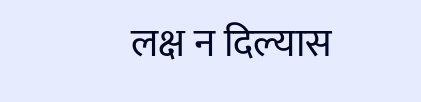लक्ष न दिल्यास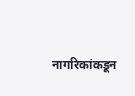नागरिकांकडून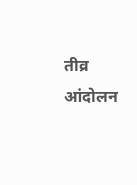तीव्र आंदोलन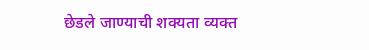छेडले जाण्याची शक्यता व्यक्त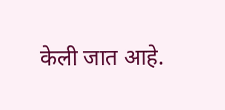केली जात आहे.